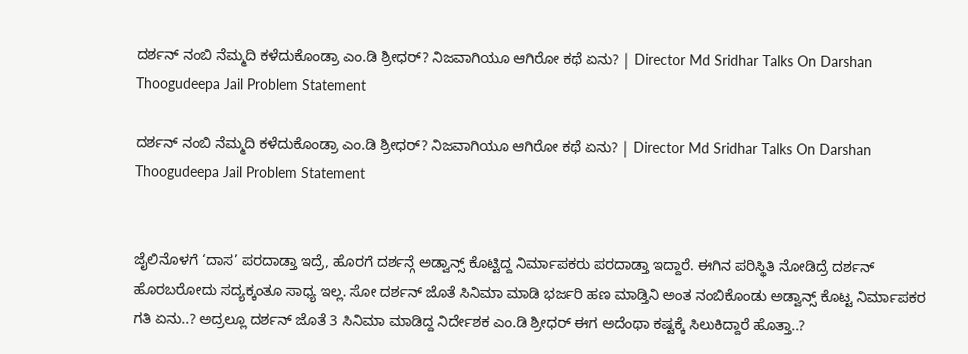ದರ್ಶನ್ ನಂಬಿ ನೆಮ್ಮದಿ ಕಳೆದುಕೊಂಡ್ರಾ ಎಂ.ಡಿ ಶ್ರೀಧರ್? ನಿಜವಾಗಿಯೂ ಆಗಿರೋ ಕಥೆ ಏನು? | Director Md Sridhar Talks On Darshan Thoogudeepa Jail Problem Statement

ದರ್ಶನ್ ನಂಬಿ ನೆಮ್ಮದಿ ಕಳೆದುಕೊಂಡ್ರಾ ಎಂ.ಡಿ ಶ್ರೀಧರ್? ನಿಜವಾಗಿಯೂ ಆಗಿರೋ ಕಥೆ ಏನು? | Director Md Sridhar Talks On Darshan Thoogudeepa Jail Problem Statement


ಜೈಲಿನೊಳಗೆ ‘ದಾಸ’ ಪರದಾಡ್ತಾ ಇದ್ರೆ, ಹೊರಗೆ ದರ್ಶನ್ಗೆ ಅಡ್ವಾನ್ಸ್ ಕೊಟ್ಟಿದ್ದ ನಿರ್ಮಾಪಕರು ಪರದಾಡ್ತಾ ಇದ್ದಾರೆ. ಈಗಿನ ಪರಿಸ್ಥಿತಿ ನೋಡಿದ್ರೆ ದರ್ಶನ್ ಹೊರಬರೋದು ಸದ್ಯಕ್ಕಂತೂ ಸಾಧ್ಯ ಇಲ್ಲ. ಸೋ ದರ್ಶನ್ ಜೊತೆ ಸಿನಿಮಾ ಮಾಡಿ ಭರ್ಜರಿ ಹಣ ಮಾಡ್ತಿನಿ ಅಂತ ನಂಬಿಕೊಂಡು ಅಡ್ವಾನ್ಸ್ ಕೊಟ್ಟ ನಿರ್ಮಾಪಕರ ಗತಿ ಏನು..? ಅದ್ರಲ್ಲೂ ದರ್ಶನ್ ಜೊತೆ 3 ಸಿನಿಮಾ ಮಾಡಿದ್ದ ನಿರ್ದೇಶಕ ಎಂ.ಡಿ ಶ್ರೀಧರ್ ಈಗ ಅದೆಂಥಾ ಕಷ್ಟಕ್ಕೆ ಸಿಲುಕಿದ್ದಾರೆ ಹೊತ್ತಾ..?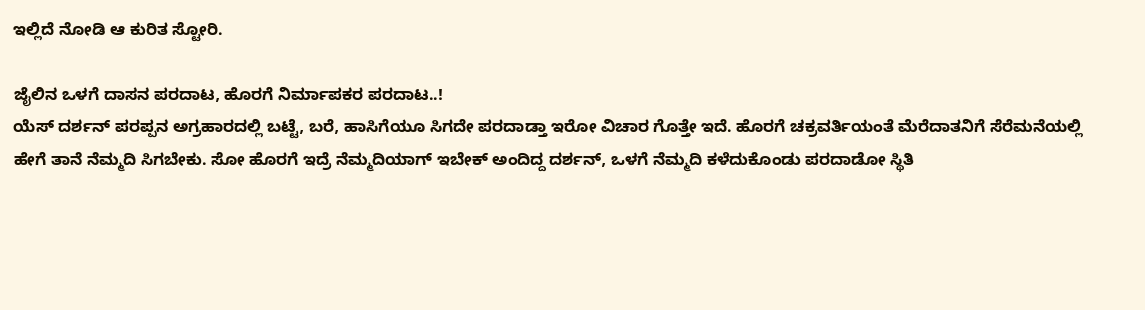ಇಲ್ಲಿದೆ ನೋಡಿ ಆ ಕುರಿತ ಸ್ಟೋರಿ.

ಜೈಲಿನ ಒಳಗೆ ದಾಸನ ಪರದಾಟ, ಹೊರಗೆ ನಿರ್ಮಾಪಕರ ಪರದಾಟ..!
ಯೆಸ್ ದರ್ಶನ್ ಪರಪ್ಪನ ಅಗ್ರಹಾರದಲ್ಲಿ ಬಟ್ಟೆ, ಬರೆ, ಹಾಸಿಗೆಯೂ ಸಿಗದೇ ಪರದಾಡ್ತಾ ಇರೋ ವಿಚಾರ ಗೊತ್ತೇ ಇದೆ. ಹೊರಗೆ ಚಕ್ರವರ್ತಿಯಂತೆ ಮೆರೆದಾತನಿಗೆ ಸೆರೆಮನೆಯಲ್ಲಿ ಹೇಗೆ ತಾನೆ ನೆಮ್ಮದಿ ಸಿಗಬೇಕು. ಸೋ ಹೊರಗೆ ಇದ್ರೆ ನೆಮ್ಮದಿಯಾಗ್ ಇಬೇಕ್ ಅಂದಿದ್ದ ದರ್ಶನ್, ಒಳಗೆ ನೆಮ್ಮದಿ ಕಳೆದುಕೊಂಡು ಪರದಾಡೋ ಸ್ಥಿತಿ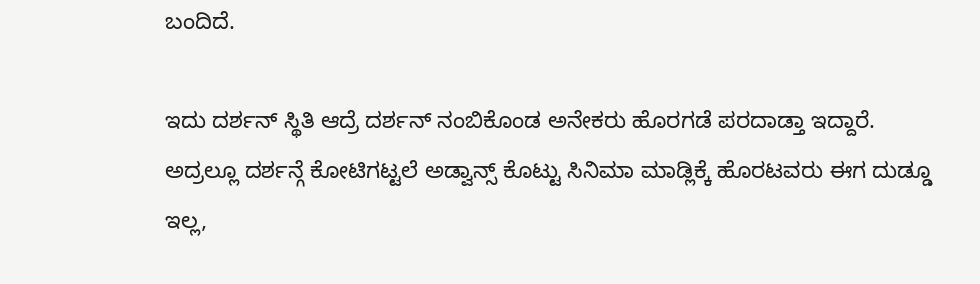ಬಂದಿದೆ.

ಇದು ದರ್ಶನ್ ಸ್ಥಿತಿ ಆದ್ರೆ ದರ್ಶನ್ ನಂಬಿಕೊಂಡ ಅನೇಕರು ಹೊರಗಡೆ ಪರದಾಡ್ತಾ ಇದ್ದಾರೆ. ಅದ್ರಲ್ಲೂ ದರ್ಶನ್ಗೆ ಕೋಟಿಗಟ್ಟಲೆ ಅಡ್ವಾನ್ಸ್ ಕೊಟ್ಟು ಸಿನಿಮಾ ಮಾಡ್ಲಿಕ್ಕೆ ಹೊರಟವರು ಈಗ ದುಡ್ಡೂ ಇಲ್ಲ,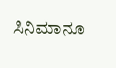ಸಿನಿಮಾನೂ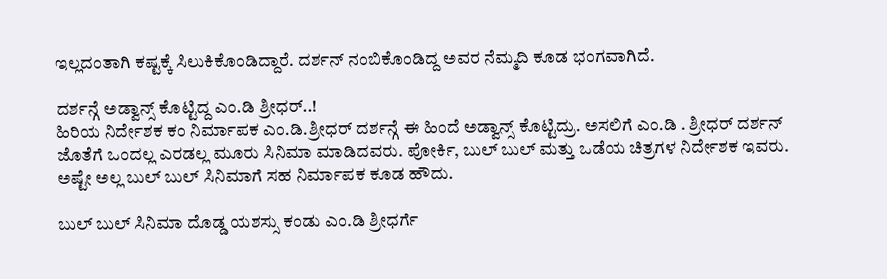ಇಲ್ಲದಂತಾಗಿ ಕಷ್ಟಕ್ಕೆ ಸಿಲುಕಿಕೊಂಡಿದ್ದಾರೆ. ದರ್ಶನ್ ನಂಬಿಕೊಂಡಿದ್ದ ಅವರ ನೆಮ್ಮದಿ ಕೂಡ ಭಂಗವಾಗಿದೆ.

ದರ್ಶನ್ಗೆ ಅಡ್ವಾನ್ಸ್ ಕೊಟ್ಟಿದ್ದ ಎಂ.ಡಿ ಶ್ರೀಧರ್..!
ಹಿರಿಯ ನಿರ್ದೇಶಕ ಕಂ ನಿರ್ಮಾಪಕ ಎಂ.ಡಿ.ಶ್ರೀಧರ್ ದರ್ಶನ್ಗೆ ಈ ಹಿಂದೆ ಅಡ್ವಾನ್ಸ್ ಕೊಟ್ಟಿದ್ರು. ಅಸಲಿಗೆ ಎಂ.ಡಿ . ಶ್ರೀಧರ್ ದರ್ಶನ್ ಜೊತೆಗೆ ಒಂದಲ್ಲ ಎರಡಲ್ಲ ಮೂರು ಸಿನಿಮಾ ಮಾಡಿದವರು. ಪೋರ್ಕಿ, ಬುಲ್ ಬುಲ್ ಮತ್ತು ಒಡೆಯ ಚಿತ್ರಗಳ ನಿರ್ದೇಶಕ ಇವರು. ಅಷ್ಟೇ ಅಲ್ಲ ಬುಲ್ ಬುಲ್ ಸಿನಿಮಾಗೆ ಸಹ ನಿರ್ಮಾಪಕ ಕೂಡ ಹೌದು.

ಬುಲ್ ಬುಲ್ ಸಿನಿಮಾ ದೊಡ್ಡ ಯಶಸ್ಸು ಕಂಡು ಎಂ.ಡಿ ಶ್ರೀಧರ್ಗೆ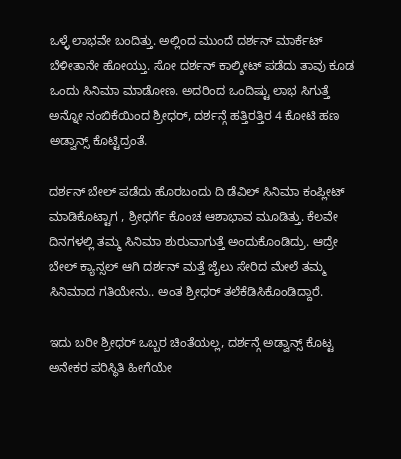ಒಳ್ಳೆ ಲಾಭವೇ ಬಂದಿತ್ತು. ಅಲ್ಲಿಂದ ಮುಂದೆ ದರ್ಶನ್ ಮಾರ್ಕೆಟ್ ಬೆಳೀತಾನೇ ಹೋಯ್ತು. ಸೋ ದರ್ಶನ್ ಕಾಲ್ಶೀಟ್ ಪಡೆದು ತಾವು ಕೂಡ ಒಂದು ಸಿನಿಮಾ ಮಾಡೋಣ. ಅದರಿಂದ ಒಂದಿಷ್ಟು ಲಾಭ ಸಿಗುತ್ತೆ ಅನ್ನೋ ನಂಬಿಕೆಯಿಂದ ಶ್ರೀಧರ್, ದರ್ಶನ್ಗೆ ಹತ್ತಿರತ್ತಿರ 4 ಕೋಟಿ ಹಣ ಅಡ್ವಾನ್ಸ್ ಕೊಟ್ಟಿದ್ರಂತೆ.

ದರ್ಶನ್ ಬೇಲ್ ಪಡೆದು ಹೊರಬಂದು ದಿ ಡೆವಿಲ್ ಸಿನಿಮಾ ಕಂಪ್ಲೀಟ್ ಮಾಡಿಕೊಟ್ಟಾಗ , ಶ್ರೀಧರ್ಗೆ ಕೊಂಚ ಆಶಾಭಾವ ಮೂಡಿತ್ತು. ಕೆಲವೇ ದಿನಗಳಲ್ಲಿ ತಮ್ಮ ಸಿನಿಮಾ ಶುರುವಾಗುತ್ತೆ ಅಂದುಕೊಂಡಿದ್ರು. ಆದ್ರೇ ಬೇಲ್ ಕ್ಯಾನ್ಸಲ್ ಆಗಿ ದರ್ಶನ್ ಮತ್ತೆ ಜೈಲು ಸೇರಿದ ಮೇಲೆ ತಮ್ಮ ಸಿನಿಮಾದ ಗತಿಯೇನು.. ಅಂತ ಶ್ರೀಧರ್ ತಲೆಕೆಡಿಸಿಕೊಂಡಿದ್ದಾರೆ.

ಇದು ಬರೀ ಶ್ರೀಧರ್ ಒಬ್ಬರ ಚಿಂತೆಯಲ್ಲ, ದರ್ಶನ್ಗೆ ಅಡ್ವಾನ್ಸ್ ಕೊಟ್ಟ ಅನೇಕರ ಪರಿಸ್ಥಿತಿ ಹೀಗೆಯೇ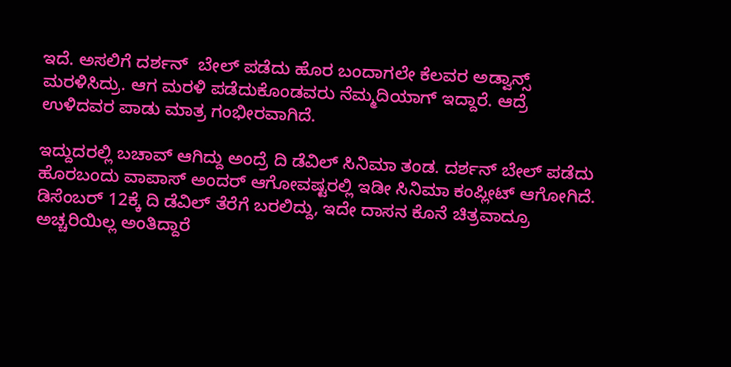ಇದೆ. ಅಸಲಿಗೆ ದರ್ಶನ್  ಬೇಲ್ ಪಡೆದು ಹೊರ ಬಂದಾಗಲೇ ಕೆಲವರ ಅಡ್ವಾನ್ಸ್ ಮರಳಿಸಿದ್ರು. ಆಗ ಮರಳಿ ಪಡೆದುಕೊಂಡವರು ನೆಮ್ಮದಿಯಾಗ್ ಇದ್ದಾರೆ. ಆದ್ರೆ ಉಳಿದವರ ಪಾಡು ಮಾತ್ರ ಗಂಭೀರವಾಗಿದೆ.

ಇದ್ದುದರಲ್ಲಿ ಬಚಾವ್ ಆಗಿದ್ದು ಅಂದ್ರೆ ದಿ ಡೆವಿಲ್ ಸಿನಿಮಾ ತಂಡ. ದರ್ಶನ್ ಬೇಲ್ ಪಡೆದು ಹೊರಬಂದು ವಾಪಾಸ್ ಅಂದರ್ ಆಗೋವಷ್ಟರಲ್ಲಿ ಇಡೀ ಸಿನಿಮಾ ಕಂಪ್ಲೀಟ್ ಆಗೋಗಿದೆ. ಡಿಸೆಂಬರ್ 12ಕ್ಕೆ ದಿ ಡೆವಿಲ್ ತೆರೆಗೆ ಬರಲಿದ್ದು, ಇದೇ ದಾಸನ ಕೊನೆ ಚಿತ್ರವಾದ್ರೂ ಅಚ್ಚರಿಯಿಲ್ಲ ಅಂತಿದ್ದಾರೆ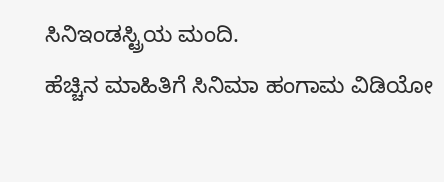ಸಿನಿಇಂಡಸ್ಟ್ರಿಯ ಮಂದಿ.
ಹೆಚ್ಚಿನ ಮಾಹಿತಿಗೆ ಸಿನಿಮಾ ಹಂಗಾಮ ವಿಡಿಯೋ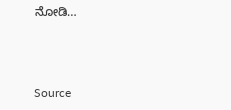ನೋಡಿ…



Source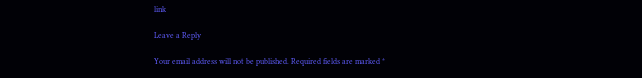link

Leave a Reply

Your email address will not be published. Required fields are marked *